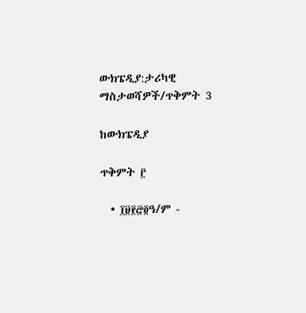ውክፔዲያ:ታሪካዊ ማስታወሻዎች/ጥቅምት 3

ከውክፔዲያ

ጥቅምት ፫

  • ፲፱፻፸፬ዓ/ም -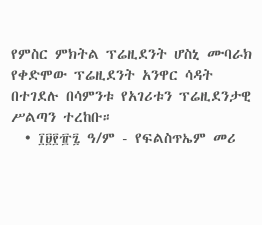የምስር ምክትል ፕሬዚደንት ሆስኒ ሙባራክ የቀድሞው ፕሬዚደንት አንዋር ሳዳት በተገደሉ በሳምንቱ የአገሪቱን ፕሬዚደንታዊ ሥልጣን ተረከቡ።
  • ፲፱፻፹፯ ዓ/ም - የፍልስጥኤም መሪ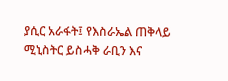ያሲር አራፋት፤ የእስራኤል ጠቅላይ ሚኒስትር ይስሓቅ ራቢን እና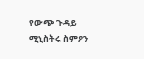የውጭ ጉዳይ ሚኒስትሩ ስምዖን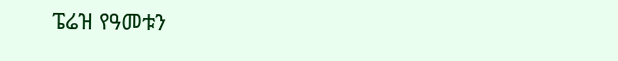ፔሬዝ የዓመቱን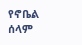የኖቤል ሰላም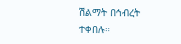ሽልማት በኅብረት ተቀበሉ።